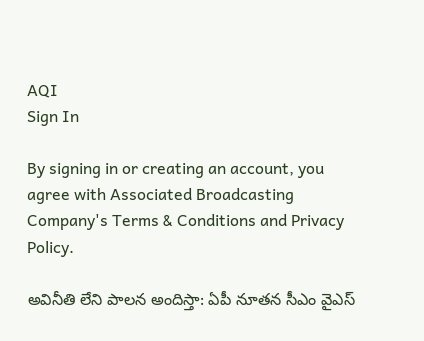AQI
Sign In

By signing in or creating an account, you agree with Associated Broadcasting Company's Terms & Conditions and Privacy Policy.

అవినీతి లేని పాలన అందిస్తా: ఏపీ నూతన సీఎం వైఎస్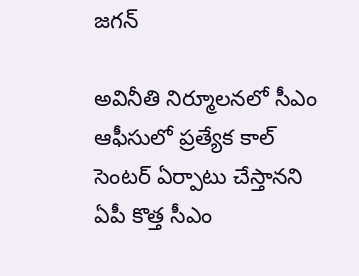జగన్

అవినీతి నిర్మూలనలో సీఎం ఆఫీసులో ప్రత్యేక కాల్‌ సెంటర్‌ ఏర్పాటు చేస్తానని ఏపీ కొత్త సీఎం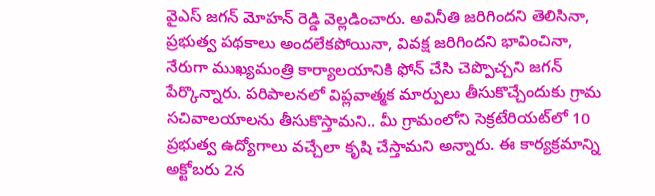వైఎస్ జగన్ మోహన్ రెడ్డి వెల్లడించారు. అవినీతి జరిగిందని తెలిసినా, ప్రభుత్వ పథకాలు అందలేకపోయినా, వివక్ష జరిగిందని భావించినా, నేరుగా ముఖ్యమంత్రి కార్యాలయానికి ఫోన్‌ చేసి చెప్పొచ్చని జగన్ పేర్కొన్నారు. పరిపాలనలో విప్లవాత్మక మార్పులు తీసుకొచ్చేందుకు గ్రామ సచివాలయాలను తీసుకొస్తామని.. మీ గ్రామంలోని సెక్రటేరియట్‌లో 10 ప్రభుత్వ ఉద్యోగాలు వచ్చేలా కృషి చేస్తామని అన్నారు. ఈ కార్యక్రమాన్ని అక్టోబరు 2న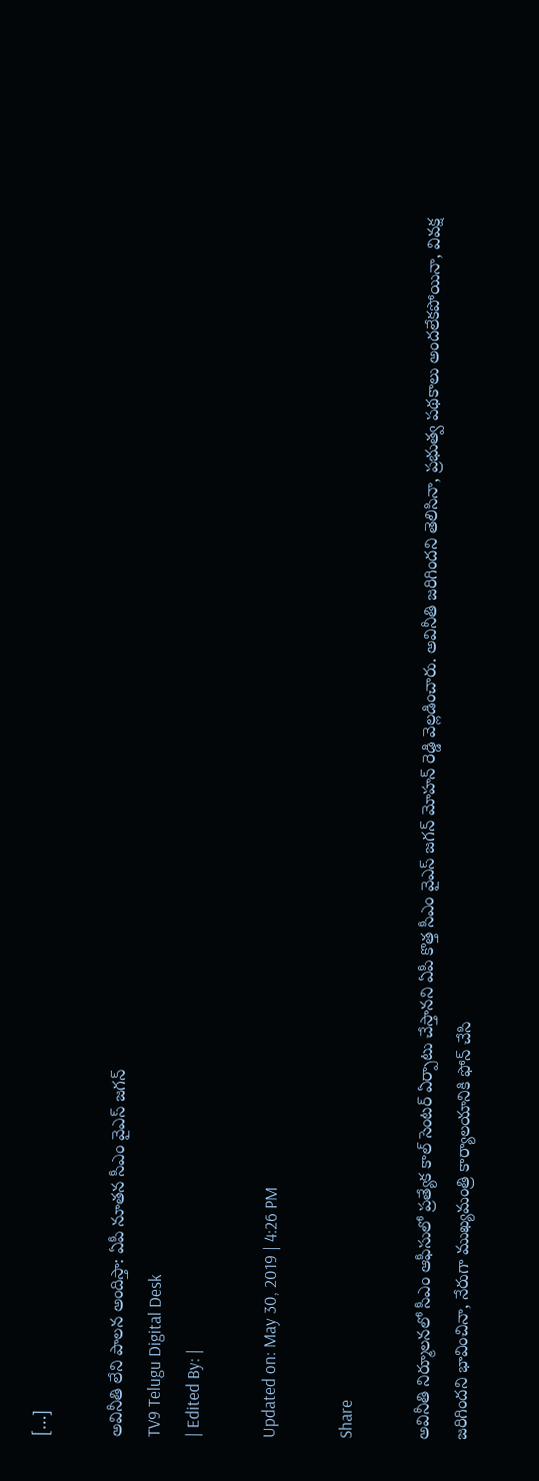[…]

అవినీతి లేని పాలన అందిస్తా: ఏపీ నూతన సీఎం వైఎస్ జగన్
TV9 Telugu Digital Desk
| Edited By: |

Updated on: May 30, 2019 | 4:26 PM

Share

అవినీతి నిర్మూలనలో సీఎం ఆఫీసులో ప్రత్యేక కాల్‌ సెంటర్‌ ఏర్పాటు చేస్తానని ఏపీ కొత్త సీఎం వైఎస్ జగన్ మోహన్ రెడ్డి వెల్లడించారు. అవినీతి జరిగిందని తెలిసినా, ప్రభుత్వ పథకాలు అందలేకపోయినా, వివక్ష జరిగిందని భావించినా, నేరుగా ముఖ్యమంత్రి కార్యాలయానికి ఫోన్‌ చేసి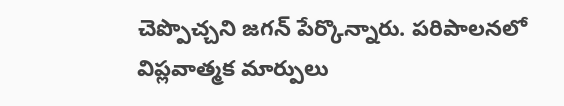చెప్పొచ్చని జగన్ పేర్కొన్నారు. పరిపాలనలో విప్లవాత్మక మార్పులు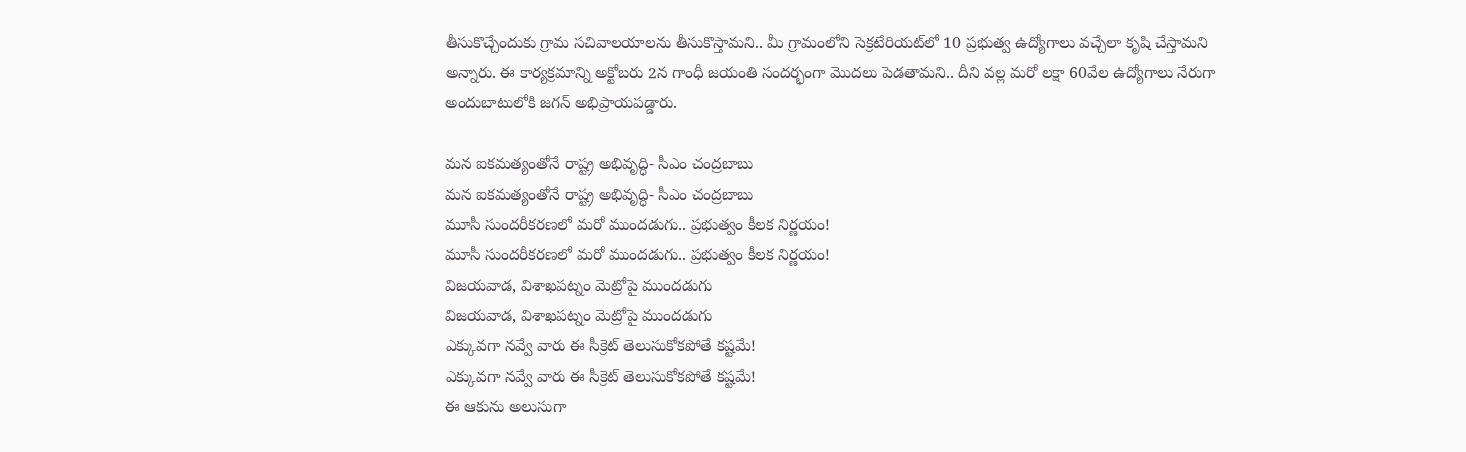తీసుకొచ్చేందుకు గ్రామ సచివాలయాలను తీసుకొస్తామని.. మీ గ్రామంలోని సెక్రటేరియట్‌లో 10 ప్రభుత్వ ఉద్యోగాలు వచ్చేలా కృషి చేస్తామని అన్నారు. ఈ కార్యక్రమాన్ని అక్టోబరు 2న గాంధీ జయంతి సందర్భంగా మొదలు పెడతామని.. దీని వల్ల మరో లక్షా 60వేల ఉద్యోగాలు నేరుగా అందుబాటులోకి జగన్ అభిప్రాయపడ్డారు.

మన ఐకమత్యంతోనే రాష్ట్ర అభివృద్ధి- సీఎం చంద్రబాబు
మన ఐకమత్యంతోనే రాష్ట్ర అభివృద్ధి- సీఎం చంద్రబాబు
మూసీ సుందరీకరణలో మరో ముందడుగు.. ప్రభుత్వం కీలక నిర్ణయం!
మూసీ సుందరీకరణలో మరో ముందడుగు.. ప్రభుత్వం కీలక నిర్ణయం!
విజయవాడ, విశాఖపట్నం మెట్రోపై ముందడుగు
విజయవాడ, విశాఖపట్నం మెట్రోపై ముందడుగు
ఎక్కువగా నవ్వే వారు ఈ సీక్రెట్ తెలుసుకోకపోతే కష్టమే!
ఎక్కువగా నవ్వే వారు ఈ సీక్రెట్ తెలుసుకోకపోతే కష్టమే!
ఈ ఆకును అలుసుగా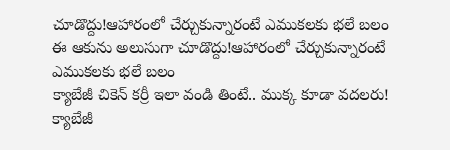చూడొద్దు!ఆహారంలో చేర్చుకున్నారంటే ఎముకలకు భలే బలం
ఈ ఆకును అలుసుగా చూడొద్దు!ఆహారంలో చేర్చుకున్నారంటే ఎముకలకు భలే బలం
క్యాబేజీ చికెన్ కర్రీ ఇలా వండి తింటే.. ముక్క కూడా వదలరు!
క్యాబేజీ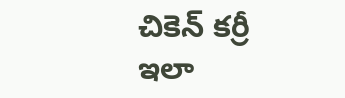చికెన్ కర్రీ ఇలా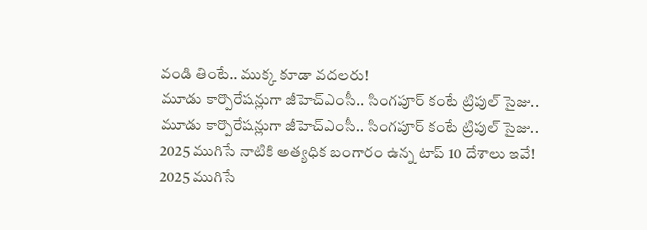వండి తింటే.. ముక్క కూడా వదలరు!
మూడు కార్పొరేషన్లుగా జీహెచ్‌ఎంసీ.. సింగపూర్ కంటే ట్రిపుల్ సైజు..
మూడు కార్పొరేషన్లుగా జీహెచ్‌ఎంసీ.. సింగపూర్ కంటే ట్రిపుల్ సైజు..
2025 ముగిసే నాటికి అత్యధిక బంగారం ఉన్న టాప్‌ 10 దేశాలు ఇవే!
2025 ముగిసే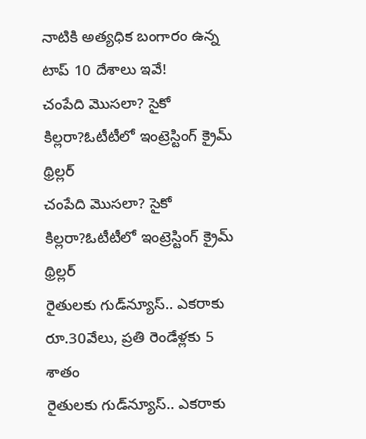నాటికి అత్యధిక బంగారం ఉన్న టాప్‌ 10 దేశాలు ఇవే!
చంపేది మొసలా? సైకో కిల్లరా?ఓటీటీలో ఇంట్రెస్టింగ్ క్రైమ్ థ్రిల్లర్
చంపేది మొసలా? సైకో కిల్లరా?ఓటీటీలో ఇంట్రెస్టింగ్ క్రైమ్ థ్రిల్లర్
రైతులకు గుడ్‌న్యూస్.. ఎకరాకు రూ.30వేలు, ప్రతి రెండేళ్లకు 5 శాతం
రైతులకు గుడ్‌న్యూస్.. ఎకరాకు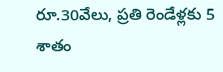రూ.30వేలు, ప్రతి రెండేళ్లకు 5 శాతం